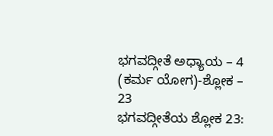ಭಗವದ್ಗೀತೆ ಅಧ್ಯಾಯ – 4 (ಕರ್ಮ ಯೋಗ)-ಶ್ಲೋಕ – 23
ಭಗವದ್ಗೀತೆಯ ಶ್ಲೋಕ 23: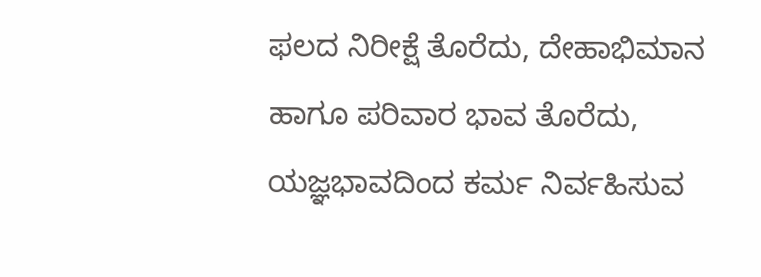ಫಲದ ನಿರೀಕ್ಷೆ ತೊರೆದು, ದೇಹಾಭಿಮಾನ ಹಾಗೂ ಪರಿವಾರ ಭಾವ ತೊರೆದು, ಯಜ್ಞಭಾವದಿಂದ ಕರ್ಮ ನಿರ್ವಹಿಸುವ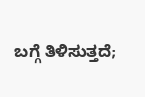ಬಗ್ಗೆ ತಿಳಿಸುತ್ತದೆ;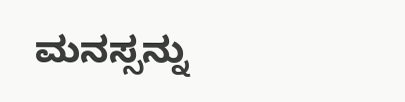ಮನಸ್ಸನ್ನು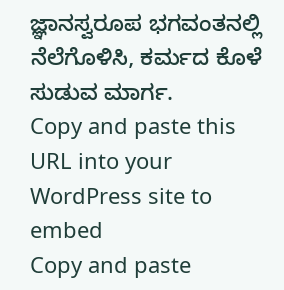ಜ್ಞಾನಸ್ವರೂಪ ಭಗವಂತನಲ್ಲಿ ನೆಲೆಗೊಳಿಸಿ, ಕರ್ಮದ ಕೊಳೆ ಸುಡುವ ಮಾರ್ಗ.
Copy and paste this URL into your WordPress site to embed
Copy and paste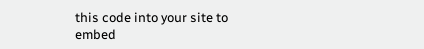this code into your site to embed